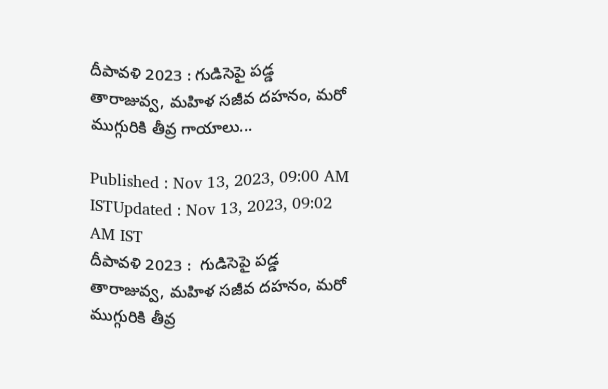దీపావళి 2023 : గుడిసెపై పడ్డ తారాజువ్వ, మహిళ సజీవ దహనం, మరో ముగ్గురికి తీవ్ర గాయాలు...

Published : Nov 13, 2023, 09:00 AM ISTUpdated : Nov 13, 2023, 09:02 AM IST
దీపావళి 2023 :  గుడిసెపై పడ్డ తారాజువ్వ, మహిళ సజీవ దహనం, మరో ముగ్గురికి తీవ్ర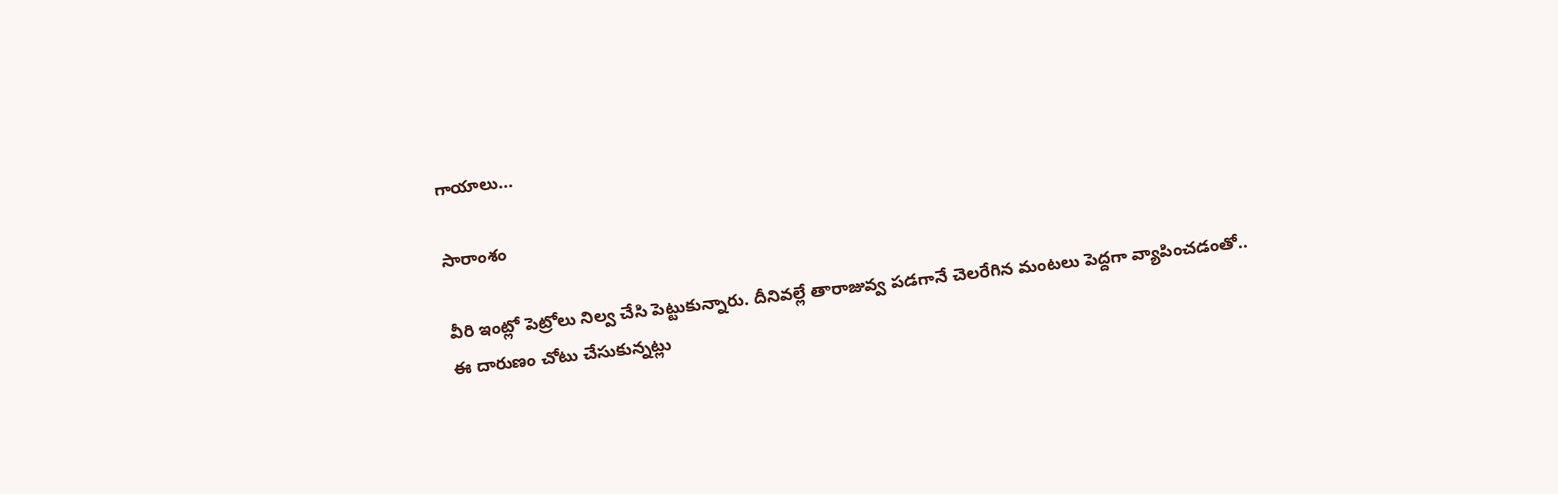గాయాలు...

సారాంశం

వీరి ఇంట్లో పెట్రోలు నిల్వ చేసి పెట్టుకున్నారు. దీనివల్లే తారాజువ్వ పడగానే చెలరేగిన మంటలు పెద్దగా వ్యాపించడంతో.. ఈ దారుణం చోటు చేసుకున్నట్లు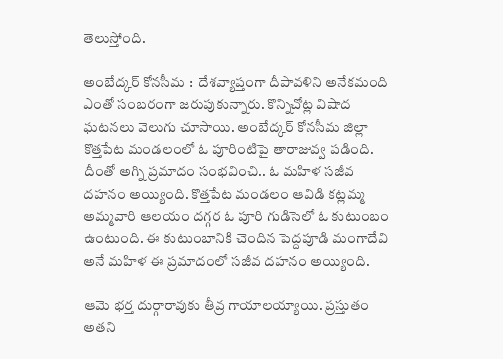తెలుస్తోంది.

అంబేద్కర్ కోనసీమ :  దేశవ్యాప్తంగా దీపావళిని అనేకమంది ఎంతో సంబరంగా జరుపుకున్నారు. కొన్నిచోట్ల విషాద ఘటనలు వెలుగు చూసాయి. అంబేద్కర్ కోనసీమ జిల్లా కొత్తపేట మండలంలో ఓ పూరింటిపై తారాజువ్వ పడింది. దీంతో అగ్ని ప్రమాదం సంభవించి.. ఓ మహిళ సజీవ దహనం అయ్యింది. కొత్తపేట మండలం ఆవిడి కట్లమ్మ అమ్మవారి ఆలయం దగ్గర ఓ పూరి గుడిసెలో ఓ కుటుంబం ఉంటుంది. ఈ కుటుంబానికి చెందిన పెద్దపూడి మంగాదేవి అనే మహిళ ఈ ప్రమాదంలో సజీవ దహనం అయ్యింది.

ఆమె భర్త దుర్గారావుకు తీవ్ర గాయాలయ్యాయి. ప్రస్తుతం అతని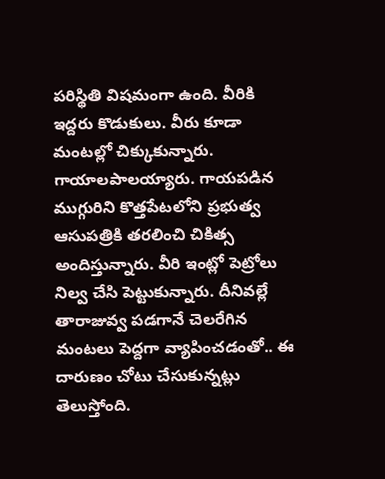పరిస్థితి విషమంగా ఉంది. వీరికి ఇద్దరు కొడుకులు. వీరు కూడా మంటల్లో చిక్కుకున్నారు. గాయాలపాలయ్యారు. గాయపడిన ముగ్గురిని కొత్తపేటలోని ప్రభుత్వ ఆసుపత్రికి తరలించి చికిత్స అందిస్తున్నారు. వీరి ఇంట్లో పెట్రోలు నిల్వ చేసి పెట్టుకున్నారు. దీనివల్లే తారాజువ్వ పడగానే చెలరేగిన మంటలు పెద్దగా వ్యాపించడంతో.. ఈ దారుణం చోటు చేసుకున్నట్లు తెలుస్తోంది.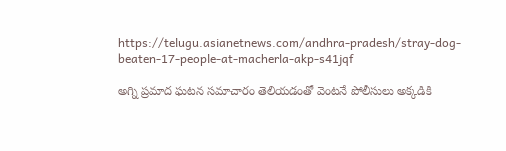https://telugu.asianetnews.com/andhra-pradesh/stray-dog-beaten-17-people-at-macherla-akp-s41jqf

అగ్ని ప్రమాద ఘటన సమాచారం తెలియడంతో వెంటనే పోలీసులు అక్కడికి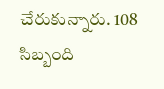చేరుకున్నారు. 108 సిబ్బంది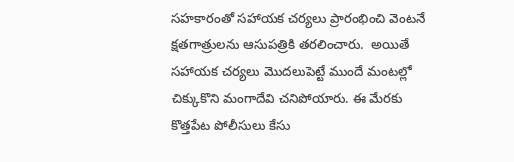సహకారంతో సహాయక చర్యలు ప్రారంభించి వెంటనే క్షతగాత్రులను ఆసుపత్రికి తరలించారు.  అయితే సహాయక చర్యలు మొదలుపెట్టే ముందే మంటల్లో చిక్కుకొని మంగాదేవి చనిపోయారు. ఈ మేరకు కొత్తపేట పోలీసులు కేసు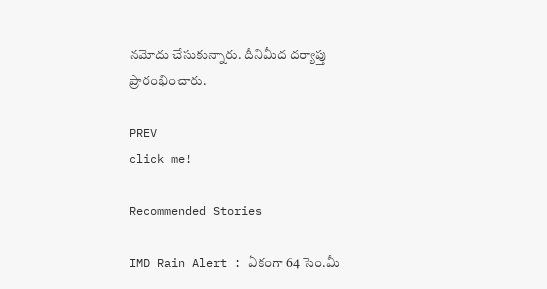నమోదు చేసుకున్నారు. దీనిమీద దర్యాప్తు ప్రారంభించారు.

PREV
click me!

Recommended Stories

IMD Rain Alert : ఏకంగా 64 సెం.మీ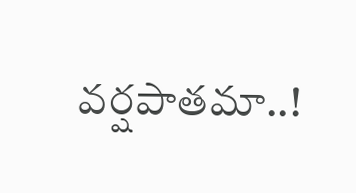వర్షపాతమా..!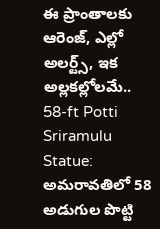ఈ ప్రాంతాలకు ఆరెంజ్, ఎల్లో అలర్ట్స్, ఇక అల్లకల్లోలమే..
58-ft Potti Sriramulu Statue: అమరావతిలో 58 అడుగుల పొట్టి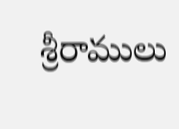శ్రీరాములు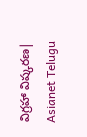విగ్రహా విష్కరణ| Asianet Telugu